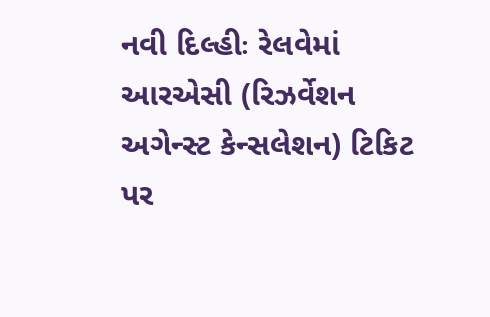નવી દિલ્હીઃ રેલવેમાં આરએસી (રિઝર્વેશન અગેન્સ્ટ કેન્સલેશન) ટિકિટ પર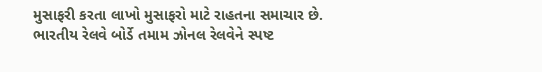મુસાફરી કરતા લાખો મુસાફરો માટે રાહતના સમાચાર છે. ભારતીય રેલવે બોર્ડે તમામ ઝોનલ રેલવેને સ્પષ્ટ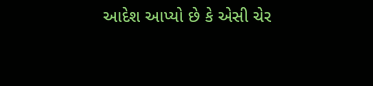આદેશ આપ્યો છે કે એસી ચેર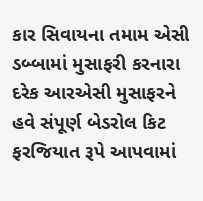કાર સિવાયના તમામ એસી ડબ્બામાં મુસાફરી કરનારા દરેક આરએસી મુસાફરને હવે સંપૂર્ણ બેડરોલ કિટ ફરજિયાત રૂપે આપવામાં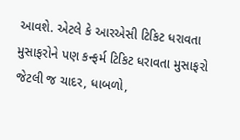આવશે. એટલે કે આરએસી ટિકિટ ધરાવતા મુસાફરોને પણ કન્ફર્મ ટિકિટ ધરાવતા મુસાફરો જેટલી જ ચાદર, ધાબળો,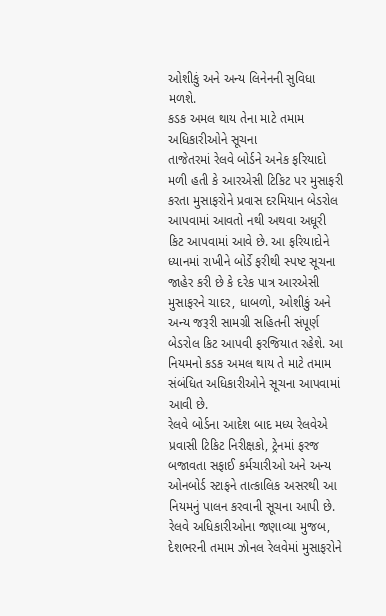ઓશીકું અને અન્ય લિનેનની સુવિધા મળશે.
કડક અમલ થાય તેના માટે તમામ અધિકારીઓને સૂચના
તાજેતરમાં રેલવે બોર્ડને અનેક ફરિયાદો મળી હતી કે આરએસી ટિકિટ પર મુસાફરી કરતા મુસાફરોને પ્રવાસ દરમિયાન બેડરોલ આપવામાં આવતો નથી અથવા અધૂરી કિટ આપવામાં આવે છે. આ ફરિયાદોને ધ્યાનમાં રાખીને બોર્ડે ફરીથી સ્પષ્ટ સૂચના જાહેર કરી છે કે દરેક પાત્ર આરએસી મુસાફરને ચાદર, ધાબળો, ઓશીકું અને અન્ય જરૂરી સામગ્રી સહિતની સંપૂર્ણ બેડરોલ કિટ આપવી ફરજિયાત રહેશે. આ નિયમનો કડક અમલ થાય તે માટે તમામ સંબંધિત અધિકારીઓને સૂચના આપવામાં આવી છે.
રેલવે બોર્ડના આદેશ બાદ મધ્ય રેલવેએ પ્રવાસી ટિકિટ નિરીક્ષકો, ટ્રેનમાં ફરજ બજાવતા સફાઈ કર્મચારીઓ અને અન્ય ઓનબોર્ડ સ્ટાફને તાત્કાલિક અસરથી આ નિયમનું પાલન કરવાની સૂચના આપી છે. રેલવે અધિકારીઓના જણાવ્યા મુજબ, દેશભરની તમામ ઝોનલ રેલવેમાં મુસાફરોને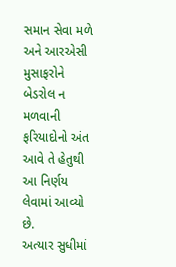સમાન સેવા મળે અને આરએસી મુસાફરોને બેડરોલ ન મળવાની ફરિયાદોનો અંત આવે તે હેતુથી આ નિર્ણય લેવામાં આવ્યો છે.
અત્યાર સુધીમાં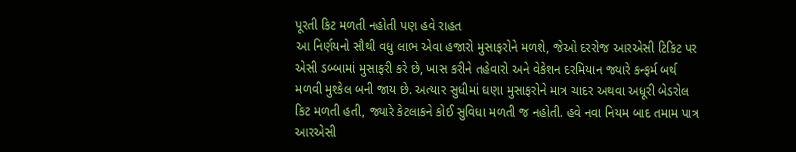પૂરતી કિટ મળતી નહોતી પણ હવે રાહત
આ નિર્ણયનો સૌથી વધુ લાભ એવા હજારો મુસાફરોને મળશે, જેઓ દરરોજ આરએસી ટિકિટ પર એસી ડબ્બામાં મુસાફરી કરે છે, ખાસ કરીને તહેવારો અને વેકેશન દરમિયાન જ્યારે કન્ફર્મ બર્થ મળવી મુશ્કેલ બની જાય છે. અત્યાર સુધીમાં ઘણા મુસાફરોને માત્ર ચાદર અથવા અધૂરી બેડરોલ કિટ મળતી હતી, જ્યારે કેટલાકને કોઈ સુવિધા મળતી જ નહોતી. હવે નવા નિયમ બાદ તમામ પાત્ર આરએસી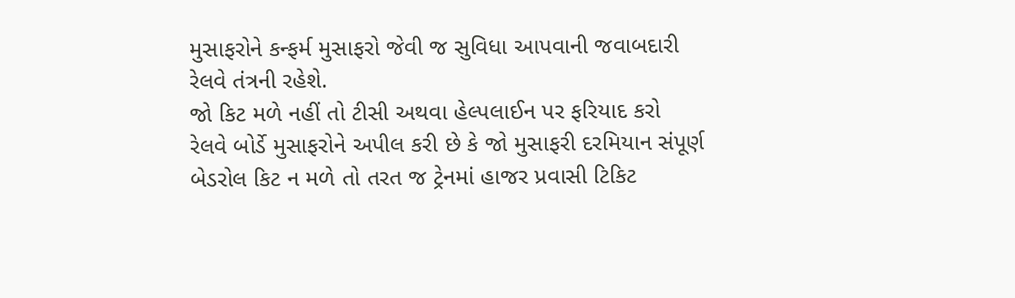મુસાફરોને કન્ફર્મ મુસાફરો જેવી જ સુવિધા આપવાની જવાબદારી રેલવે તંત્રની રહેશે.
જો કિટ મળે નહીં તો ટીસી અથવા હેલ્પલાઈન પર ફરિયાદ કરો
રેલવે બોર્ડે મુસાફરોને અપીલ કરી છે કે જો મુસાફરી દરમિયાન સંપૂર્ણ બેડરોલ કિટ ન મળે તો તરત જ ટ્રેનમાં હાજર પ્રવાસી ટિકિટ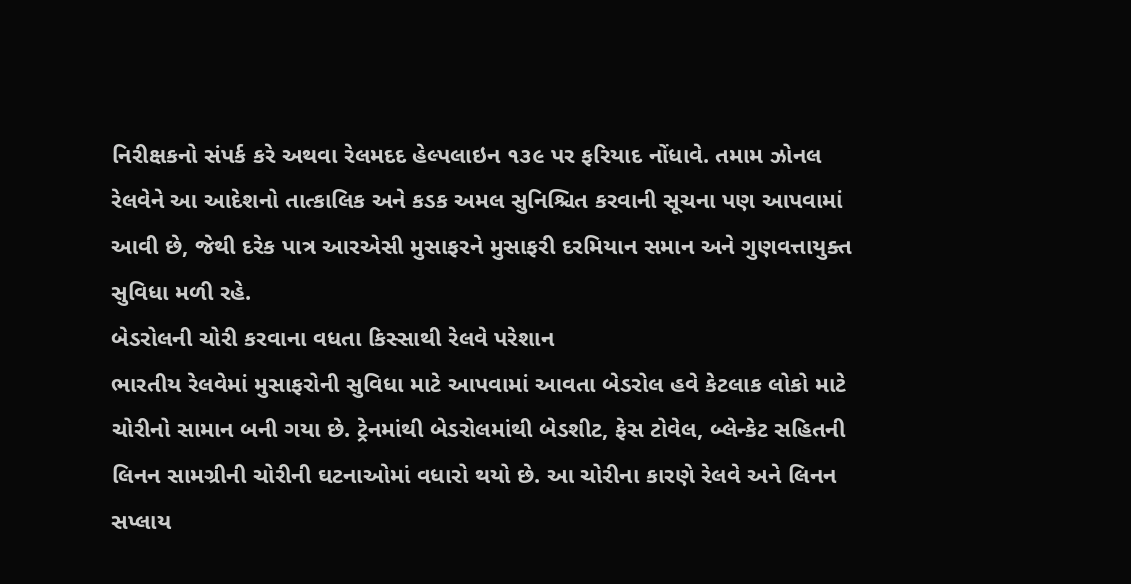નિરીક્ષકનો સંપર્ક કરે અથવા રેલમદદ હેલ્પલાઇન ૧૩૯ પર ફરિયાદ નોંધાવે. તમામ ઝોનલ રેલવેને આ આદેશનો તાત્કાલિક અને કડક અમલ સુનિશ્ચિત કરવાની સૂચના પણ આપવામાં આવી છે, જેથી દરેક પાત્ર આરએસી મુસાફરને મુસાફરી દરમિયાન સમાન અને ગુણવત્તાયુક્ત સુવિધા મળી રહે.
બેડરોલની ચોરી કરવાના વધતા કિસ્સાથી રેલવે પરેશાન
ભારતીય રેલવેમાં મુસાફરોની સુવિધા માટે આપવામાં આવતા બેડરોલ હવે કેટલાક લોકો માટે ચોરીનો સામાન બની ગયા છે. ટ્રેનમાંથી બેડરોલમાંથી બેડશીટ, ફેસ ટોવેલ, બ્લેન્કેટ સહિતની લિનન સામગ્રીની ચોરીની ઘટનાઓમાં વધારો થયો છે. આ ચોરીના કારણે રેલવે અને લિનન સપ્લાય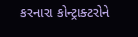કરનારા કોન્ટ્રાક્ટરોને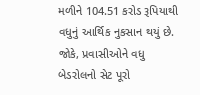મળીને 104.51 કરોડ રૂપિયાથી વધુનું આર્થિક નુકસાન થયું છે. જોકે, પ્રવાસીઓને વધુ બેડરોલનો સેટ પૂરો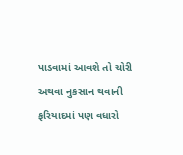પાડવામાં આવશે તો ચોરી અથવા નુકસાન થવાની ફરિયાદમાં પણ વધારો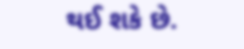થઈ શકે છે.